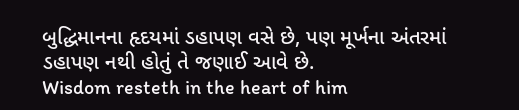બુદ્ધિમાનના હૃદયમાં ડહાપણ વસે છે, પણ મૂર્ખના અંતરમાં ડહાપણ નથી હોતું તે જણાઈ આવે છે.
Wisdom resteth in the heart of him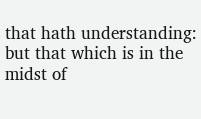that hath understanding: but that which is in the midst of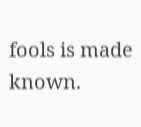fools is made known.